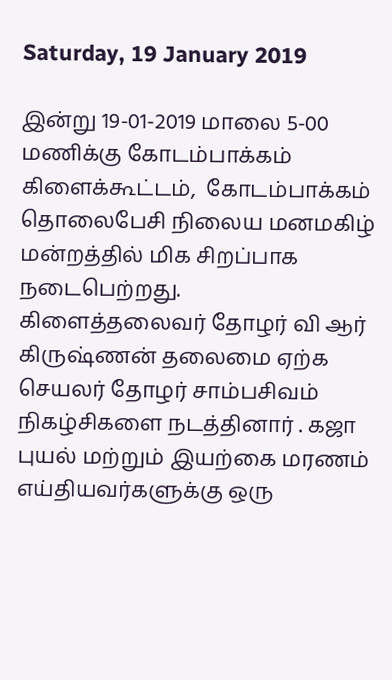Saturday, 19 January 2019

இன்று 19-01-2019 மாலை 5-00 மணிக்கு கோடம்பாக்கம் கிளைக்கூட்டம்,  கோடம்பாக்கம் தொலைபேசி நிலைய மனமகிழ் மன்றத்தில் மிக சிறப்பாக நடைபெற்றது.
கிளைத்தலைவர் தோழர் வி ஆர் கிருஷ்ணன் தலைமை ஏற்க செயலர் தோழர் சாம்பசிவம் நிகழ்சிகளை நடத்தினார் . கஜா புயல் மற்றும் இயற்கை மரணம் எய்தியவர்களுக்கு ஒரு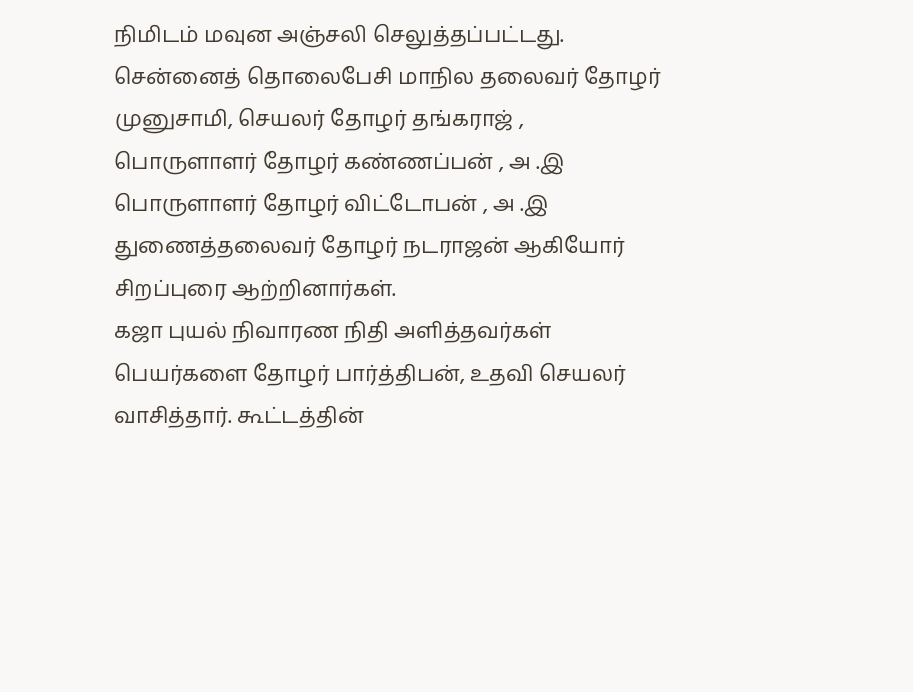நிமிடம் மவுன அஞ்சலி செலுத்தப்பட்டது.  சென்னைத் தொலைபேசி மாநில தலைவர் தோழர் முனுசாமி, செயலர் தோழர் தங்கராஜ் , பொருளாளர் தோழர் கண்ணப்பன் , அ .இ பொருளாளர் தோழர் விட்டோபன் , அ .இ துணைத்தலைவர் தோழர் நடராஜன் ஆகியோர் சிறப்புரை ஆற்றினார்கள்.
கஜா புயல் நிவாரண நிதி அளித்தவர்கள் பெயர்களை தோழர் பார்த்திபன், உதவி செயலர் வாசித்தார். கூட்டத்தின்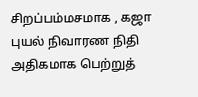சிறப்பம்மசமாக , கஜா புயல் நிவாரண நிதி அதிகமாக பெற்றுத்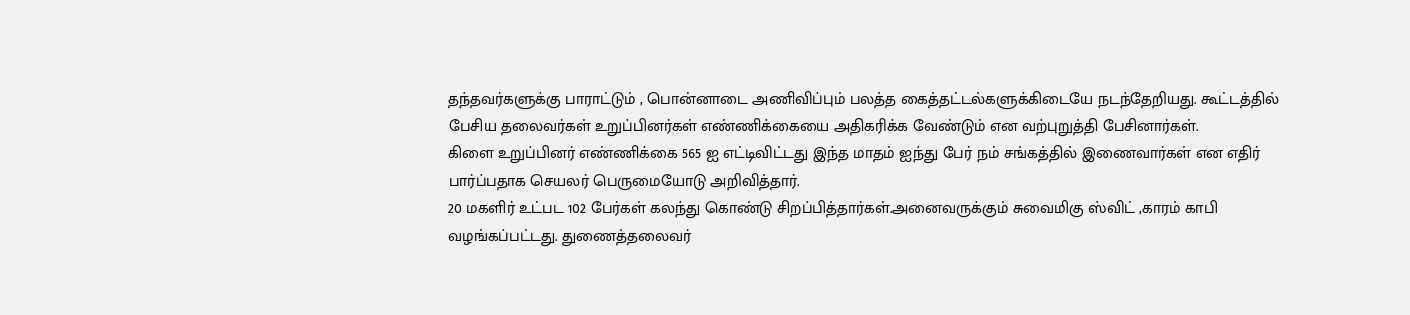தந்தவர்களுக்கு பாராட்டும் , பொன்னாடை அணிவிப்பும் பலத்த கைத்தட்டல்களுக்கிடையே நடந்தேறியது. கூட்டத்தில் பேசிய தலைவர்கள் உறுப்பினர்கள் எண்ணிக்கையை அதிகரிக்க வேண்டும் என வற்புறுத்தி பேசினார்கள்.
கிளை உறுப்பினர் எண்ணிக்கை 565 ஐ எட்டிவிட்டது இந்த மாதம் ஐந்து பேர் நம் சங்கத்தில் இணைவார்கள் என எதிர் பார்ப்பதாக செயலர் பெருமையோடு அறிவித்தார்.
20 மகளிர் உட்பட 102 பேர்கள் கலந்து கொண்டு சிறப்பித்தார்கள்.அனைவருக்கும் சுவைமிகு ஸ்விட் ,காரம் காபி வழங்கப்பட்டது. துணைத்தலைவர்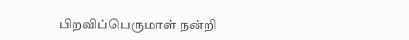பிறவிப்பெருமாள் நன்றி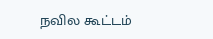நவில கூட்டம்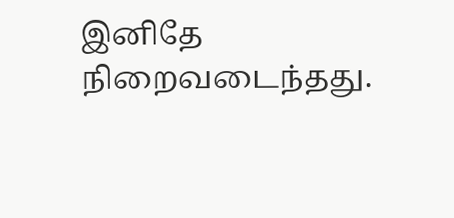இனிதே நிறைவடைந்தது.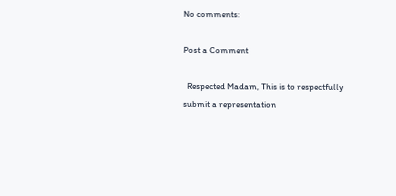No comments:

Post a Comment

  Respected Madam, This is to respectfully submit a representation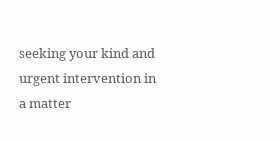seeking your kind and urgent intervention in a matter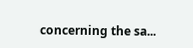concerning the sa...